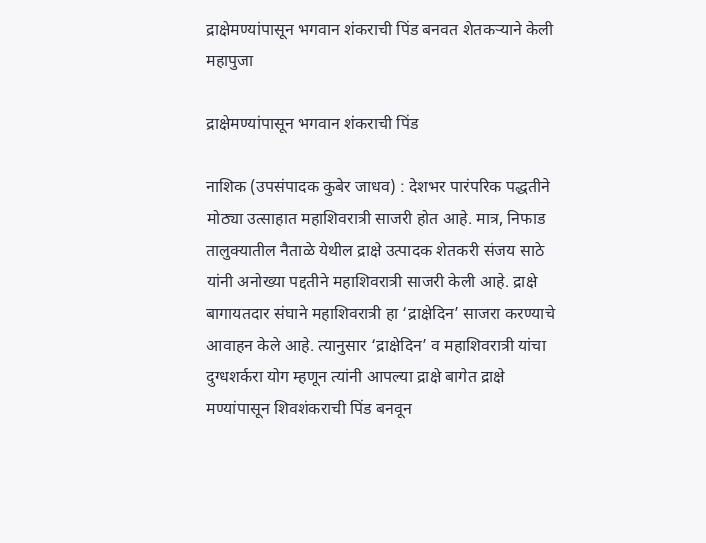द्राक्षेमण्यांपासून भगवान शंकराची पिंड बनवत शेतकऱ्याने केली महापुजा

द्राक्षेमण्यांपासून भगवान शंकराची पिंड

नाशिक (उपसंपादक कुबेर जाधव) : देशभर पारंपरिक पद्धतीने मोठ्या उत्साहात महाशिवरात्री साजरी होत आहे. मात्र, निफाड तालुक्यातील नैताळे येथील द्राक्षे उत्पादक शेतकरी संजय साठे यांनी अनोख्या पद्दतीने महाशिवरात्री साजरी केली आहे. द्राक्षे बागायतदार संघाने महाशिवरात्री हा ‘द्राक्षेदिन’ साजरा करण्याचे आवाहन केले आहे. त्यानुसार ‘द्राक्षेदिन’ व महाशिवरात्री यांचा दुग्धशर्करा योग म्हणून त्यांनी आपल्या द्राक्षे बागेत द्राक्षे मण्यांपासून शिवशंकराची पिंड बनवून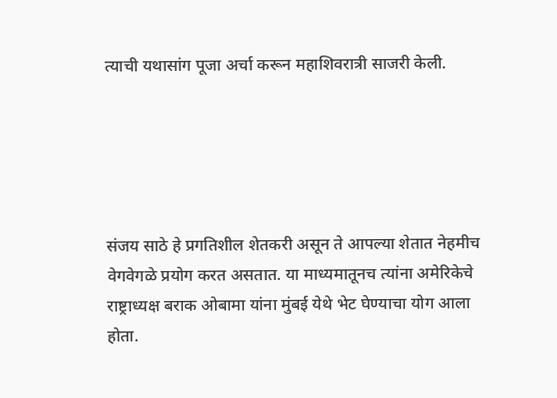त्याची यथासांग पूजा अर्चा करून महाशिवरात्री साजरी केली.





संजय साठे हे प्रगतिशील शेतकरी असून ते आपल्या शेतात नेहमीच वेगवेगळे प्रयोग करत असतात. या माध्यमातूनच त्यांना अमेरिकेचे राष्ट्राध्यक्ष बराक ओबामा यांना मुंबई येथे भेट घेण्याचा योग आला होता.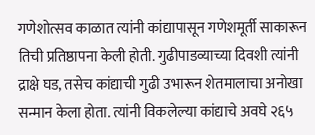गणेशोत्सव काळात त्यांनी कांद्यापासून गणेशमूर्ती साकारून तिची प्रतिष्ठापना केली होती. गुढीपाडव्याच्या दिवशी त्यांनी द्राक्षे घड, तसेच कांद्याची गुढी उभारून शेतमालाचा अनोखा सन्मान केला होता. त्यांनी विकलेल्या कांद्याचे अवघे २६५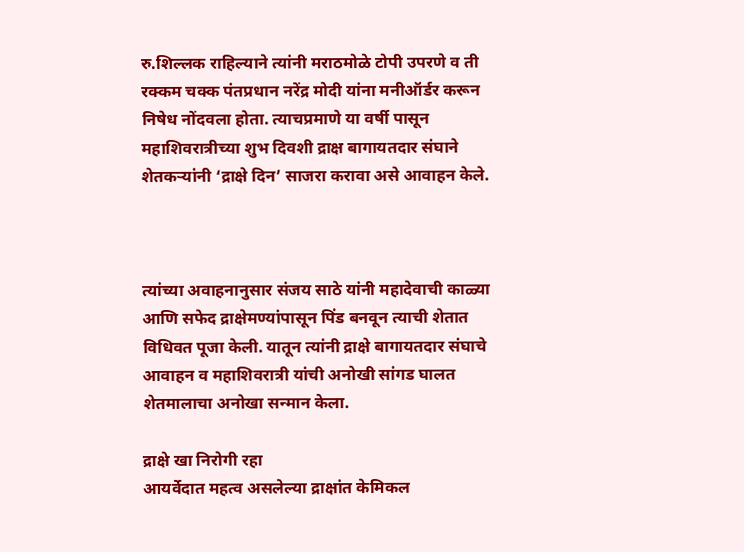रु.शिल्लक राहिल्याने त्यांनी मराठमोळे टोपी उपरणे व ती रक्कम चक्क पंतप्रधान नरेंद्र मोदी यांना मनीऑर्डर करून निषेध नोंदवला होता. त्याचप्रमाणे या वर्षी पासून महाशिवरात्रीच्या शुभ दिवशी द्राक्ष बागायतदार संघाने शेतकऱ्यांनी ‘द्राक्षे दिन’ साजरा करावा असे आवाहन केले.



त्यांच्या अवाहनानुसार संजय साठे यांनी महादेवाची काळ्या आणि सफेद द्राक्षेमण्यांपासून पिंड बनवून त्याची शेतात विधिवत पूजा केली. यातून त्यांनी द्राक्षे बागायतदार संघाचे आवाहन व महाशिवरात्री यांची अनोखी सांगड घालत शेतमालाचा अनोखा सन्मान केला.

द्राक्षे खा निरोगी रहा
आयर्वेदात महत्व असलेल्या द्राक्षांत केमिकल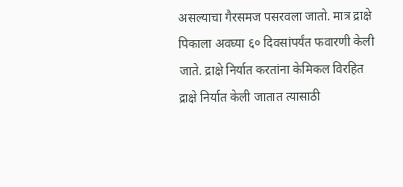असल्याचा गैरसमज पसरवला जातो. मात्र द्राक्षे पिकाला अवघ्या ६० दिवसांपर्यंत फवारणी केली जाते. द्राक्षे निर्यात करतांना केमिकल विरहित द्राक्षे निर्यात केली जातात त्यासाठी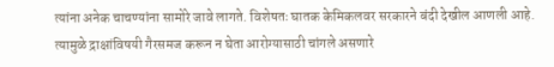त्यांना अनेक चाचण्यांना सामोरे जावे लागते. विशेषतः घातक केमिकलवर सरकारने बंदी देखील आणली आहे. त्यामुळे द्राक्षांविषयी गैरसमज करून न घेता आरोग्यासाठी चांगले असणारे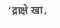‘द्राक्षे खा,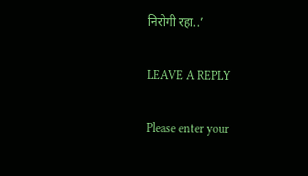निरोगी रहा..’

LEAVE A REPLY

Please enter your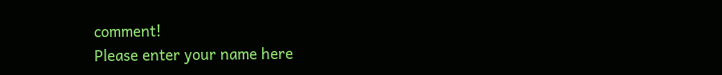comment!
Please enter your name here